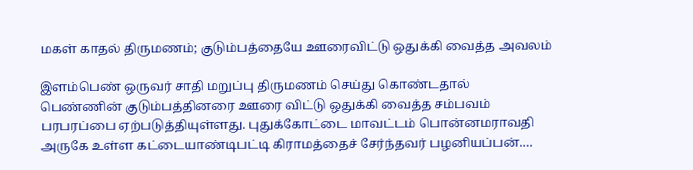மகள் காதல் திருமணம்; குடும்பத்தையே ஊரைவிட்டு ஒதுக்கி வைத்த அவலம்

இளம்பெண் ஒருவர் சாதி மறுப்பு திருமணம் செய்து கொண்டதால் பெண்ணின் குடும்பத்தினரை ஊரை விட்டு ஒதுக்கி வைத்த சம்பவம் பரபரப்பை ஏற்படுத்தியுள்ளது. புதுக்கோட்டை மாவட்டம் பொன்னமராவதி அருகே உள்ள கட்டையாண்டிபட்டி கிராமத்தைச் சேர்ந்தவர் பழனியப்பன்.…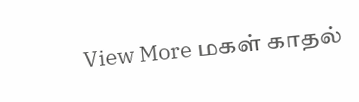View More மகள் காதல்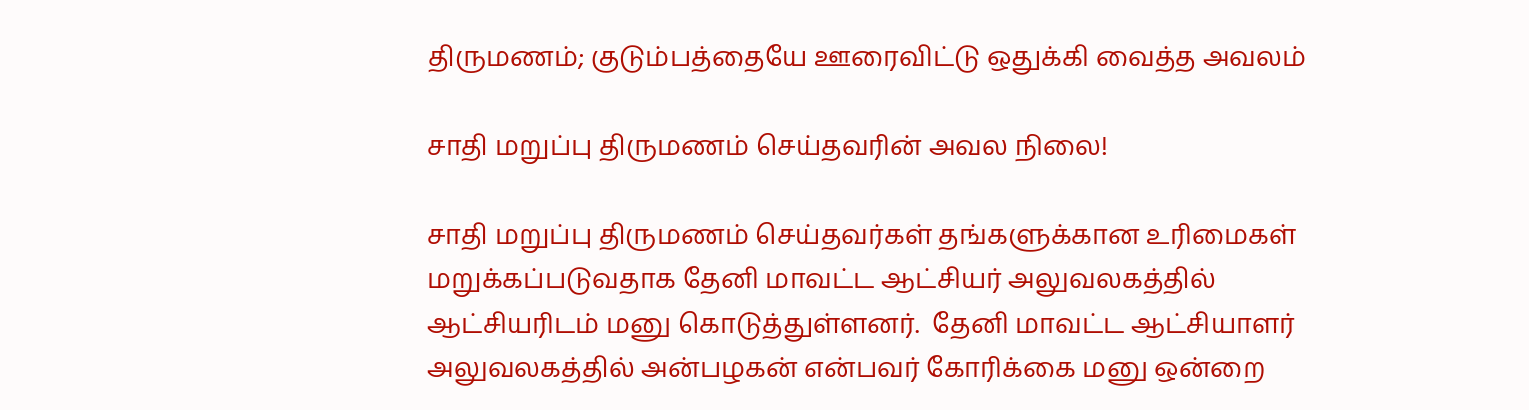திருமணம்; குடும்பத்தையே ஊரைவிட்டு ஒதுக்கி வைத்த அவலம்

சாதி மறுப்பு திருமணம் செய்தவரின் அவல நிலை!

சாதி மறுப்பு திருமணம் செய்தவர்கள் தங்களுக்கான உரிமைகள் மறுக்கப்படுவதாக தேனி மாவட்ட ஆட்சியர் அலுவலகத்தில் ஆட்சியரிடம் மனு கொடுத்துள்ளனர்.  தேனி மாவட்ட ஆட்சியாளர் அலுவலகத்தில் அன்பழகன் என்பவர் கோரிக்கை மனு ஒன்றை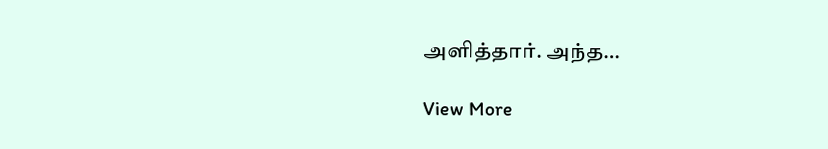அளித்தார். அந்த…

View More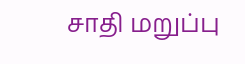சாதி மறுப்பு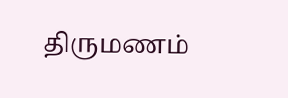திருமணம்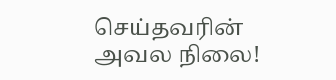செய்தவரின் அவல நிலை!